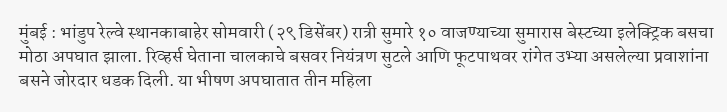मुंबई : भांडुप रेल्वे स्थानकाबाहेर सोमवारी (२९ डिसेंबर) रात्री सुमारे १० वाजण्याच्या सुमारास बेस्टच्या इलेक्ट्रिक बसचा मोठा अपघात झाला. रिव्हर्स घेताना चालकाचे बसवर नियंत्रण सुटले आणि फूटपाथवर रांगेत उभ्या असलेल्या प्रवाशांना बसने जोरदार धडक दिली. या भीषण अपघातात तीन महिला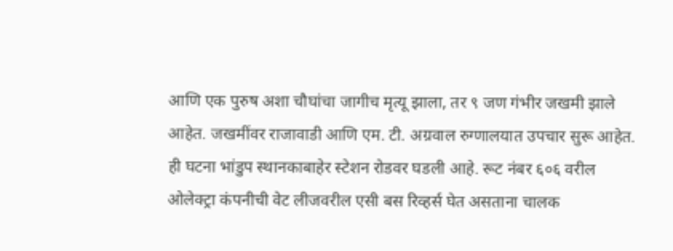आणि एक पुरुष अशा चौघांचा जागीच मृत्यू झाला, तर ९ जण गंभीर जखमी झाले आहेत. जखमींवर राजावाडी आणि एम. टी. अग्रवाल रुग्णालयात उपचार सुरू आहेत.
ही घटना भांडुप स्थानकाबाहेर स्टेशन रोडवर घडली आहे. रूट नंबर ६०६ वरील ओलेक्ट्रा कंपनीची वेट लीजवरील एसी बस रिव्हर्स घेत असताना चालक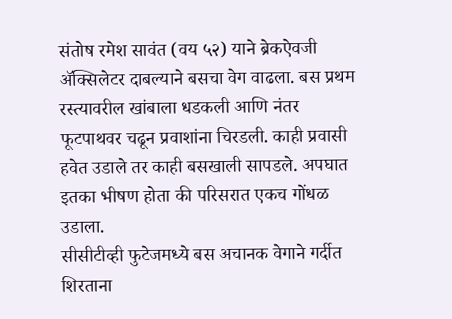संतोष रमेश सावंत (वय ५२) याने ब्रेकऐवजी ॲक्सिलेटर दाबल्याने बसचा वेग वाढला. बस प्रथम रस्त्यावरील खांबाला धडकली आणि नंतर फूटपाथवर चढून प्रवाशांना चिरडली. काही प्रवासी हवेत उडाले तर काही बसखाली सापडले. अपघात इतका भीषण होता की परिसरात एकच गोंधळ उडाला.
सीसीटीव्ही फुटेजमध्ये बस अचानक वेगाने गर्दीत शिरताना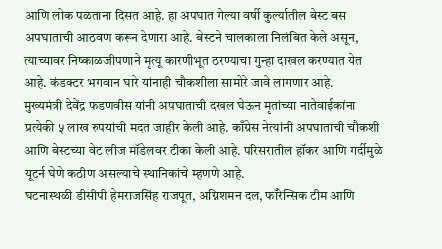आणि लोक पळताना दिसत आहे. हा अपघात गेल्या वर्षी कुर्ल्यातील बेस्ट बस अपघाताची आठवण करून देणारा आहे. बेस्टने चालकाला निलंबित केले असून, त्याच्यावर निष्काळजीपणाने मृत्यू कारणीभूत ठरण्याचा गुन्हा दाखल करण्यात येत आहे. कंडक्टर भगवान घारे यांनाही चौकशीला सामोरे जावे लागणार आहे.
मुख्यमंत्री देवेंद्र फडणवीस यांनी अपघाताची दखल घेऊन मृतांच्या नातेवाईकांना प्रत्येकी ५ लाख रुपयांची मदत जाहीर केली आहे. काँग्रेस नेत्यांनी अपघाताची चौकशी आणि बेस्टच्या वेट लीज मॉडेलवर टीका केली आहे. परिसरातील हॉकर आणि गर्दीमुळे यूटर्न घेणे कठीण असल्याचे स्थानिकांचे म्हणणे आहे.
घटनास्थळी डीसीपी हेमराजसिंह राजपूत, अग्निशमन दल, फॉरेन्सिक टीम आणि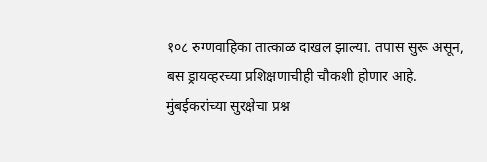१०८ रुग्णवाहिका तात्काळ दाखल झाल्या. तपास सुरू असून, बस ड्रायव्हरच्या प्रशिक्षणाचीही चौकशी होणार आहे. मुंबईकरांच्या सुरक्षेचा प्रश्न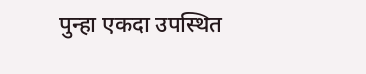पुन्हा एकदा उपस्थित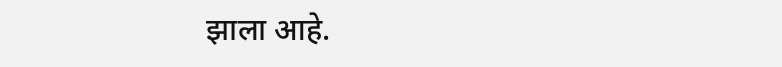झाला आहे.